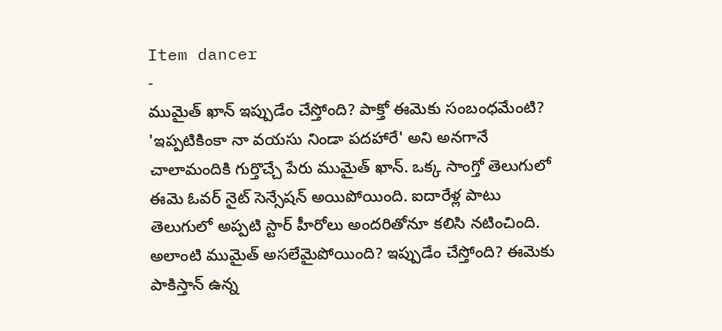Item dancer
-
ముమైత్ ఖాన్ ఇప్పుడేం చేస్తోంది? పాక్తో ఈమెకు సంబంధమేంటి?
'ఇప్పటికింకా నా వయసు నిండా పదహారే' అని అనగానే చాలామందికి గుర్తొచ్చే పేరు ముమైత్ ఖాన్. ఒక్క సాంగ్తో తెలుగులో ఈమె ఓవర్ నైట్ సెన్సేషన్ అయిపోయింది. ఐదారేళ్ల పాటు తెలుగులో అప్పటి స్టార్ హీరోలు అందరితోనూ కలిసి నటించింది. అలాంటి ముమైత్ అసలేమైపోయింది? ఇప్పుడేం చేస్తోంది? ఈమెకు పాకిస్తాన్ ఉన్న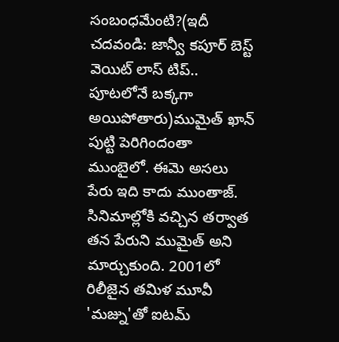సంబంధమేంటి?(ఇదీ చదవండి: జాన్వీ కపూర్ బెస్ట్ వెయిట్ లాస్ టిప్.. పూటలోనే బక్కగా అయిపోతారు)ముమైత్ ఖాన్ పుట్టి పెరిగిందంతా ముంబైలో. ఈమె అసలు పేరు ఇది కాదు ముంతాజ్. సినిమాల్లోకి వచ్చిన తర్వాత తన పేరుని ముమైత్ అని మార్చుకుంది. 2001లో రిలీజైన తమిళ మూవీ 'మజ్ను'తో ఐటమ్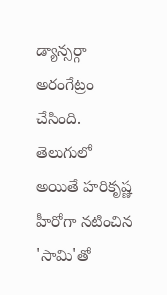డ్యాన్సర్గా అరంగేట్రం చేసింది. తెలుగులో అయితే హరికృష్ణ హీరోగా నటించిన 'సామి'తో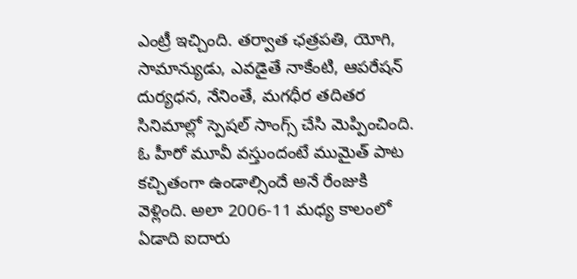ఎంట్రీ ఇచ్చింది. తర్వాత ఛత్రపతి, యోగి, సామాన్యుడు, ఎవడైతే నాకేంటి, ఆపరేషన్ దుర్యధన, నేనింతే, మగధీర తదితర సినిమాల్లో స్పెషల్ సాంగ్స్ చేసి మెప్పించింది. ఓ హీరో మూవీ వస్తుందంటే ముమైత్ పాట కచ్చితంగా ఉండాల్సిందే అనే రేంజుకి వెళ్లింది. అలా 2006-11 మధ్య కాలంలో ఏడాది ఐదారు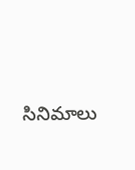సినిమాలు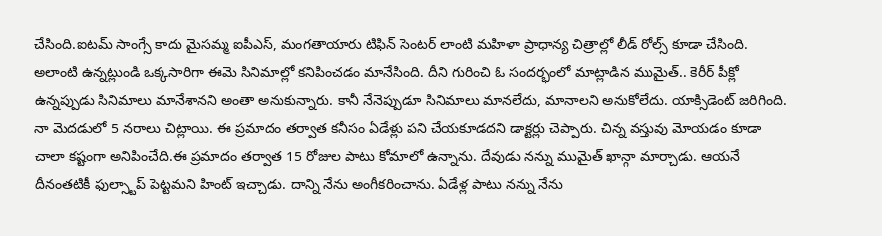చేసింది.ఐటమ్ సాంగ్సే కాదు మైసమ్మ ఐపీఎస్, మంగతాయారు టిఫిన్ సెంటర్ లాంటి మహిళా ప్రాధాన్య చిత్రాల్లో లీడ్ రోల్స్ కూడా చేసింది. అలాంటి ఉన్నట్లుండి ఒక్కసారిగా ఈమె సినిమాల్లో కనిపించడం మానేసింది. దీని గురించి ఓ సందర్భంలో మాట్లాడిన ముమైత్.. కెరీర్ పీక్లో ఉన్నప్పుడు సినిమాలు మానేశానని అంతా అనుకున్నారు. కానీ నేనెప్పుడూ సినిమాలు మానలేదు, మానాలని అనుకోలేదు. యాక్సిడెంట్ జరిగింది. నా మెదడులో 5 నరాలు చిట్లాయి. ఈ ప్రమాదం తర్వాత కనీసం ఏడేళ్లు పని చేయకూడదని డాక్టర్లు చెప్పారు. చిన్న వస్తువు మోయడం కూడా చాలా కష్టంగా అనిపించేది.ఈ ప్రమాదం తర్వాత 15 రోజుల పాటు కోమాలో ఉన్నాను. దేవుడు నన్ను ముమైత్ ఖాన్గా మార్చాడు. ఆయనే దీనంతటికీ ఫుల్స్టాప్ పెట్టమని హింట్ ఇచ్చాడు. దాన్ని నేను అంగీకరించాను. ఏడేళ్ల పాటు నన్ను నేను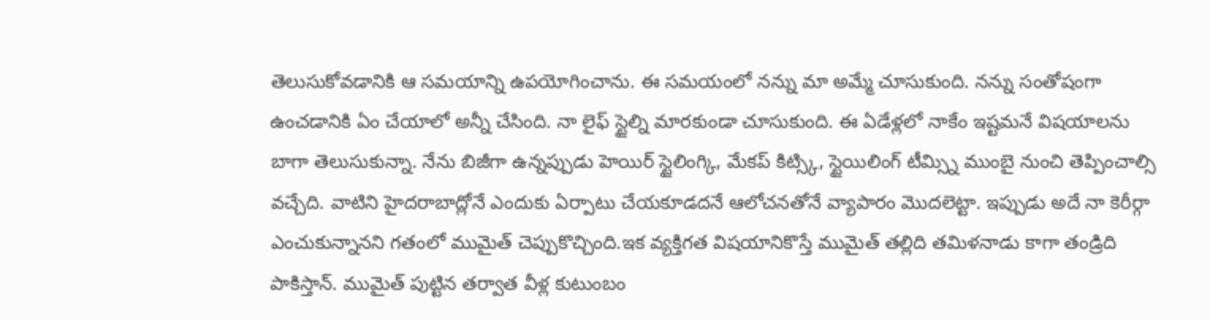తెలుసుకోవడానికి ఆ సమయాన్ని ఉపయోగించాను. ఈ సమయంలో నన్ను మా అమ్మే చూసుకుంది. నన్ను సంతోషంగా ఉంచడానికి ఏం చేయాలో అన్నీ చేసింది. నా లైఫ్ స్టైల్ని మారకుండా చూసుకుంది. ఈ ఏడేళ్లలో నాకేం ఇష్టమనే విషయాలను బాగా తెలుసుకున్నా. నేను బిజీగా ఉన్నప్పుడు హెయిర్ స్టైలింగ్కి, మేకప్ కిట్స్కి, స్టైయిలింగ్ టీమ్స్ని ముంబై నుంచి తెప్పించాల్సి వచ్చేది. వాటిని హైదరాబాద్లోనే ఎందుకు ఏర్పాటు చేయకూడదనే ఆలోచనతోనే వ్యాపారం మొదలెట్టా. ఇప్పుడు అదే నా కెరీర్గా ఎంచుకున్నానని గతంలో ముమైత్ చెప్పుకొచ్చింది.ఇక వ్యక్తిగత విషయానికొస్తే ముమైత్ తల్లిది తమిళనాడు కాగా తండ్రిది పాకిస్తాన్. ముమైత్ పుట్టిన తర్వాత వీళ్ల కుటుంబం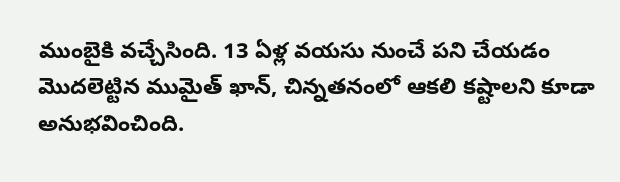ముంబైకి వచ్చేసింది. 13 ఏళ్ల వయసు నుంచే పని చేయడం మొదలెట్టిన ముమైత్ ఖాన్, చిన్నతనంలో ఆకలి కష్టాలని కూడా అనుభవించింది.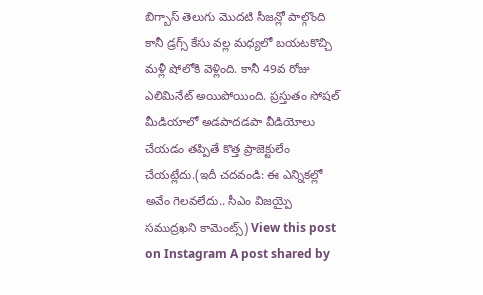బిగ్బాస్ తెలుగు మొదటి సీజన్లో పాల్గొంది కానీ డ్రగ్స్ కేసు వల్ల మధ్యలో బయటకొచ్చి మళ్లీ షోలోకి వెళ్లింది. కానీ 49వ రోజు ఎలిమినేట్ అయిపోయింది. ప్రస్తుతం సోషల్ మీడియాలో అడపాదడపా వీడియోలు చేయడం తప్పితే కొత్త ప్రాజెక్టులేం చేయట్లేదు.(ఇదీ చదవండి: ఈ ఎన్నికల్లో అవేం గెలవలేదు.. సీఎం విజయ్పై సముద్రఖని కామెంట్స్) View this post on Instagram A post shared by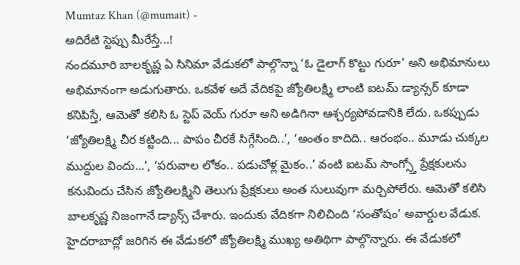Mumtaz Khan (@mumait) -
అదిరేటి స్టెప్పు మీరేస్తే...!
నందమూరి బాలకృష్ణ ఏ సినిమా వేడుకలో పాల్గొన్నా ‘ఓ డైలాగ్ కొట్టు గురూ’ అని అభిమానులు అభిమానంగా అడుగుతారు. ఒకవేళ అదే వేదికపై జ్యోతిలక్ష్మి లాంటి ఐటమ్ డ్యాన్సర్ కూడా కనిపిస్తే, ఆమెతో కలిసి ఓ స్టెప్ వెయ్ గురూ అని అడిగినా ఆశ్చర్యపోవడానికి లేదు. ఒకప్పుడు ‘జ్యోతిలక్ష్మి చీర కట్టింది... పాపం చీరకే సిగ్గేసింది..’, ‘అంతం కాదిది.. ఆరంభం.. మూడు చుక్కల ముద్దుల విందు...’, ‘పరువాల లోకం.. పడుచోళ్ల మైకం..’ వంటి ఐటమ్ సాంగ్స్తో ప్రేక్షకులను కనువిందు చేసిన జ్యోతిలక్ష్మిని తెలుగు ప్రేక్షకులు అంత సులువుగా మర్చిపోలేరు. ఆమెతో కలిసి బాలకృష్ణ నిజంగానే డ్యాన్స్ చేశారు. ఇందుకు వేదికగా నిలిచింది ‘సంతోషం’ అవార్డుల వేడుక. హైదరాబాద్లో జరిగిన ఈ వేడుకలో జ్యోతిలక్ష్మి ముఖ్య అతిథిగా పాల్గొన్నారు. ఈ వేడుకలో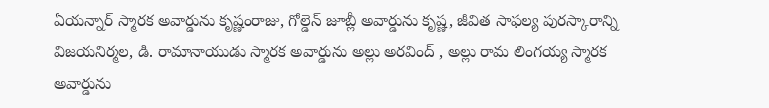ఏయన్నార్ స్మారక అవార్డును కృష్ణంరాజు, గోల్డెన్ జూబ్లీ అవార్డును కృష్ణ, జీవిత సాఫల్య పురస్కారాన్ని విజయనిర్మల, డి. రామానాయుడు స్మారక అవార్డును అల్లు అరవింద్ , అల్లు రామ లింగయ్య స్మారక అవార్డును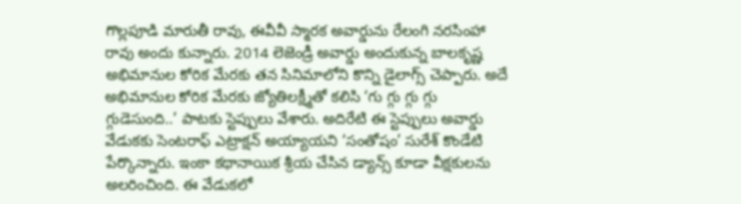గొల్లపూడి మారుతీ రావు, ఈవీవీ స్మారక అవార్డును రేలంగి నరసింహా రావు అందు కున్నారు. 2014 లెజెండ్రీ అవార్డు అందుకున్న బాలకృష్ణ అభిమానుల కోరిక మేరకు తన సినిమాలోని కొన్ని డైలాగ్స్ చెప్పారు. అదే అభిమానుల కోరిక మేరకు జ్యోతిలక్ష్మీతో కలిసి ‘గు గ్గు గ్గు గ్గు గ్గుడెసుంది..’ పాటకు స్టెప్పులు వేశారు. అదిరేటి ఈ స్టెప్పులు అవార్డు వేడుకకు సెంటరాఫ్ ఎట్రాక్షన్ అయ్యాయని ‘సంతోషం’ సురేశ్ కొండేటి పేర్కొన్నారు. ఇంకా కథానాయిక శ్రీయ చేసిన డ్యాన్స్ కూడా వీక్షకులను అలరించింది. ఈ వేడుకలో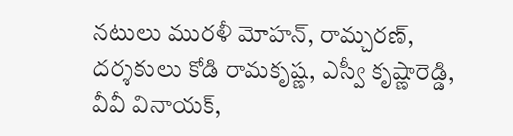నటులు మురళీ మోహన్, రామ్చరణ్, దర్శకులు కోడి రామకృష్ణ, ఎస్వీ కృష్ణారెడ్డి, వీవీ వినాయక్,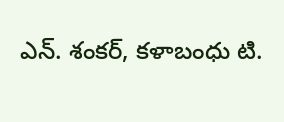ఎన్. శంకర్, కళాబంధు టి.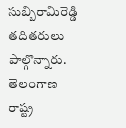సుబ్బిరామిరెడ్డి తదితరులు పాల్గొన్నారు. తెలంగాణ రాష్ట్ర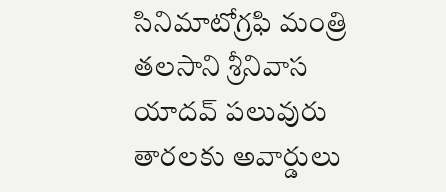సినిమాటోగ్రఫి మంత్రి తలసాని శ్రీనివాస యాదవ్ పలువురు తారలకు అవార్డులు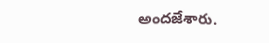అందజేశారు.